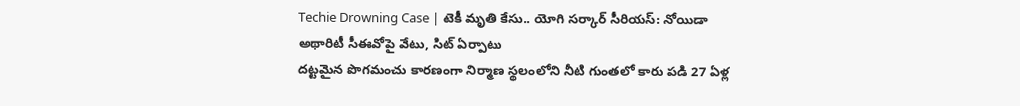Techie Drowning Case | టెకీ మృతి కేసు.. యోగి సర్కార్ సీరియస్: నోయిడా అథారిటీ సీఈవోపై వేటు, సిట్ ఏర్పాటు
దట్టమైన పొగమంచు కారణంగా నిర్మాణ స్థలంలోని నీటి గుంతలో కారు పడి 27 ఏళ్ల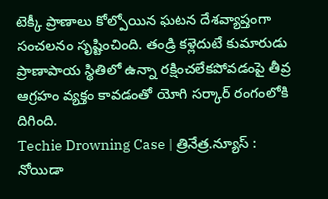టెక్కీ ప్రాణాలు కోల్పోయిన ఘటన దేశవ్యాప్తంగా సంచలనం సృష్టించింది. తండ్రి కళ్లెదుటే కుమారుడు ప్రాణాపాయ స్థితిలో ఉన్నా రక్షించలేకపోవడంపై తీవ్ర ఆగ్రహం వ్యక్తం కావడంతో యోగి సర్కార్ రంగంలోకి దిగింది.
Techie Drowning Case | త్రినేత్ర.న్యూస్ : నోయిడా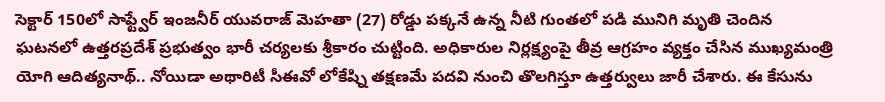సెక్టార్ 150లో సాఫ్ట్వేర్ ఇంజనీర్ యువరాజ్ మెహతా (27) రోడ్డు పక్కనే ఉన్న నీటి గుంతలో పడి మునిగి మృతి చెందిన ఘటనలో ఉత్తరప్రదేశ్ ప్రభుత్వం భారీ చర్యలకు శ్రీకారం చుట్టింది. అధికారుల నిర్లక్ష్యంపై తీవ్ర ఆగ్రహం వ్యక్తం చేసిన ముఖ్యమంత్రి యోగి ఆదిత్యనాథ్.. నోయిడా అథారిటీ సీఈవో లోకేష్ని తక్షణమే పదవి నుంచి తొలగిస్తూ ఉత్తర్వులు జారీ చేశారు. ఈ కేసును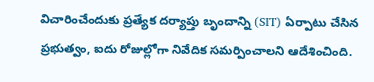విచారించేందుకు ప్రత్యేక దర్యాప్తు బృందాన్ని (SIT) ఏర్పాటు చేసిన ప్రభుత్వం, ఐదు రోజుల్లోగా నివేదిక సమర్పించాలని ఆదేశించింది.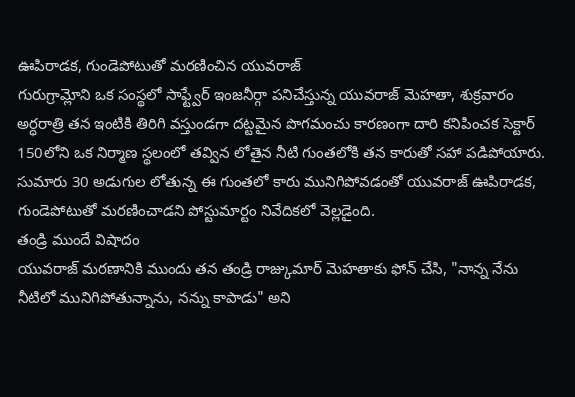ఊపిరాడక, గుండెపోటుతో మరణించిన యువరాజ్
గురుగ్రామ్లోని ఒక సంస్థలో సాఫ్ట్వేర్ ఇంజనీర్గా పనిచేస్తున్న యువరాజ్ మెహతా, శుక్రవారం అర్ధరాత్రి తన ఇంటికి తిరిగి వస్తుండగా దట్టమైన పొగమంచు కారణంగా దారి కనిపించక సెక్టార్ 150లోని ఒక నిర్మాణ స్థలంలో తవ్విన లోతైన నీటి గుంతలోకి తన కారుతో సహా పడిపోయారు. సుమారు 30 అడుగుల లోతున్న ఈ గుంతలో కారు మునిగిపోవడంతో యువరాజ్ ఊపిరాడక, గుండెపోటుతో మరణించాడని పోస్టుమార్టం నివేదికలో వెల్లడైంది.
తండ్రి ముందే విషాదం
యువరాజ్ మరణానికి ముందు తన తండ్రి రాజ్కుమార్ మెహతాకు ఫోన్ చేసి, "నాన్న నేను నీటిలో మునిగిపోతున్నాను, నన్ను కాపాడు" అని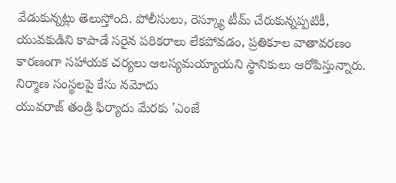వేడుకున్నట్లు తెలుస్తోంది. పోలీసులు, రెస్క్యూ టీమ్ చేరుకున్నప్పటికీ, యువకుడిని కాపాడే సరైన పరికరాలు లేకపోవడం, ప్రతికూల వాతావరణం కారణంగా సహాయక చర్యలు ఆలస్యమయ్యాయని స్థానికులు ఆరోపిస్తున్నారు.
నిర్మాణ సంస్థలపై కేసు నమోదు
యువరాజ్ తండ్రి ఫిర్యాదు మేరకు 'ఎంజే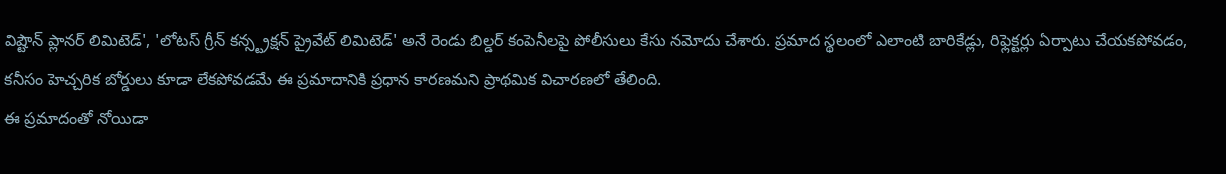విష్టౌన్ ప్లానర్ లిమిటెడ్', 'లోటస్ గ్రీన్ కన్స్ట్రక్షన్ ప్రైవేట్ లిమిటెడ్' అనే రెండు బిల్డర్ కంపెనీలపై పోలీసులు కేసు నమోదు చేశారు. ప్రమాద స్థలంలో ఎలాంటి బారికేడ్లు, రిఫ్లెక్టర్లు ఏర్పాటు చేయకపోవడం, కనీసం హెచ్చరిక బోర్డులు కూడా లేకపోవడమే ఈ ప్రమాదానికి ప్రధాన కారణమని ప్రాథమిక విచారణలో తేలింది.
ఈ ప్రమాదంతో నోయిడా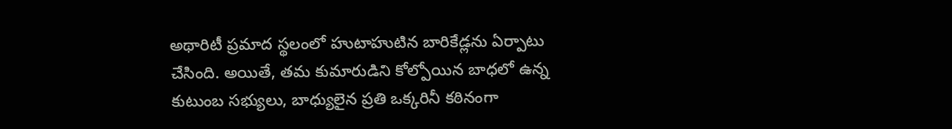అథారిటీ ప్రమాద స్థలంలో హుటాహుటిన బారికేడ్లను ఏర్పాటు చేసింది. అయితే, తమ కుమారుడిని కోల్పోయిన బాధలో ఉన్న కుటుంబ సభ్యులు, బాధ్యులైన ప్రతి ఒక్కరినీ కఠినంగా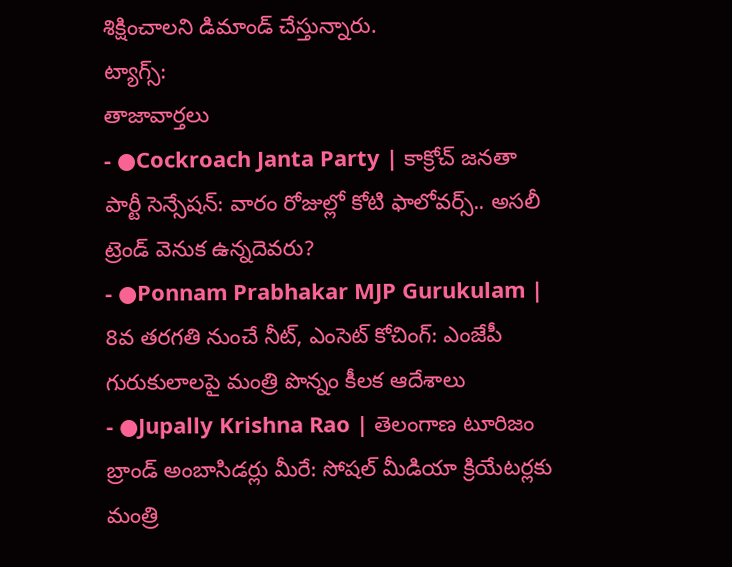శిక్షించాలని డిమాండ్ చేస్తున్నారు.
ట్యాగ్స్:
తాజావార్తలు
- ●Cockroach Janta Party | కాక్రోచ్ జనతా పార్టీ సెన్సేషన్: వారం రోజుల్లో కోటి ఫాలోవర్స్.. అసలీ ట్రెండ్ వెనుక ఉన్నదెవరు?
- ●Ponnam Prabhakar MJP Gurukulam | 8వ తరగతి నుంచే నీట్, ఎంసెట్ కోచింగ్: ఎంజేపీ గురుకులాలపై మంత్రి పొన్నం కీలక ఆదేశాలు
- ●Jupally Krishna Rao | తెలంగాణ టూరిజం బ్రాండ్ అంబాసిడర్లు మీరే: సోషల్ మీడియా క్రియేటర్లకు మంత్రి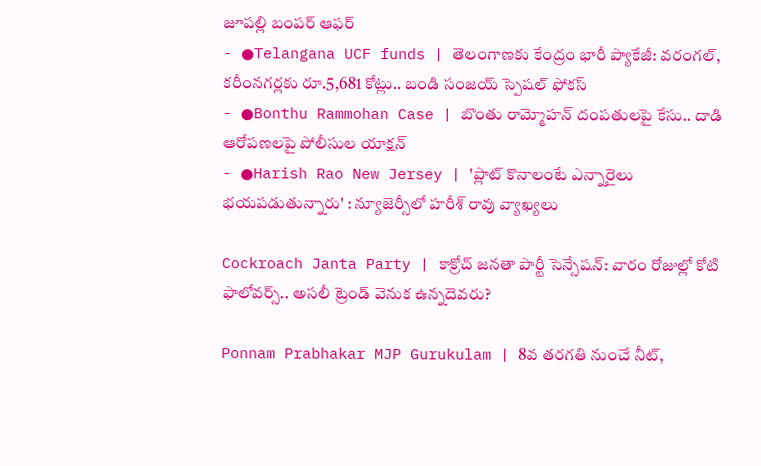జూపల్లి బంపర్ ఆఫర్
- ●Telangana UCF funds | తెలంగాణకు కేంద్రం భారీ ప్యాకేజీ: వరంగల్, కరీంనగర్లకు రూ.5,681 కోట్లు.. బండి సంజయ్ స్పెషల్ ఫోకస్
- ●Bonthu Rammohan Case | బొంతు రామ్మోహన్ దంపతులపై కేసు.. దాడి ఆరోపణలపై పోలీసుల యాక్షన్
- ●Harish Rao New Jersey | 'ప్లాట్ కొనాలంటే ఎన్నారైలు భయపడుతున్నారు' : న్యూజెర్సీలో హరీశ్ రావు వ్యాఖ్యలు

Cockroach Janta Party | కాక్రోచ్ జనతా పార్టీ సెన్సేషన్: వారం రోజుల్లో కోటి ఫాలోవర్స్.. అసలీ ట్రెండ్ వెనుక ఉన్నదెవరు?

Ponnam Prabhakar MJP Gurukulam | 8వ తరగతి నుంచే నీట్,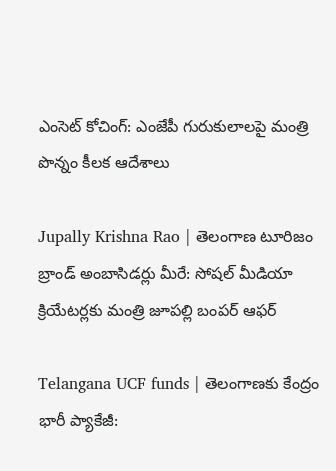ఎంసెట్ కోచింగ్: ఎంజేపీ గురుకులాలపై మంత్రి పొన్నం కీలక ఆదేశాలు

Jupally Krishna Rao | తెలంగాణ టూరిజం బ్రాండ్ అంబాసిడర్లు మీరే: సోషల్ మీడియా క్రియేటర్లకు మంత్రి జూపల్లి బంపర్ ఆఫర్

Telangana UCF funds | తెలంగాణకు కేంద్రం భారీ ప్యాకేజీ: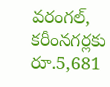వరంగల్, కరీంనగర్లకు రూ.5,681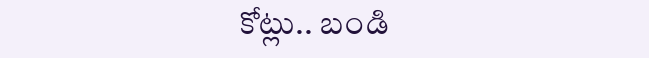కోట్లు.. బండి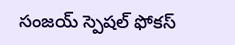సంజయ్ స్పెషల్ ఫోకస్